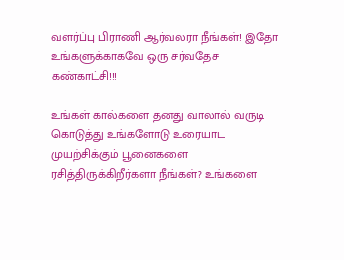வளர்ப்பு பிராணி ஆர்வலரா நீங்கள்! இதோ உங்களுக்காகவே ஒரு சர்வதேச கண்காட்சி!!!

உங்கள் கால்களை தனது வாலால் வருடி கொடுத்து உங்களோடு உரையாட முயற்சிக்கும் பூனைகளை ரசித்திருக்கிறீர்களா நீங்கள்? உங்களை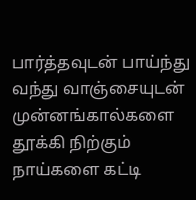பார்த்தவுடன் பாய்ந்து வந்து வாஞ்சையுடன் முன்னங்கால்களை தூக்கி நிற்கும் நாய்களை கட்டி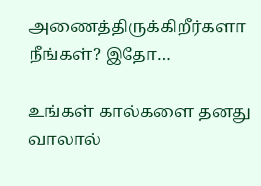அணைத்திருக்கிறீர்களா நீங்கள்? இதோ…

உங்கள் கால்களை தனது வாலால்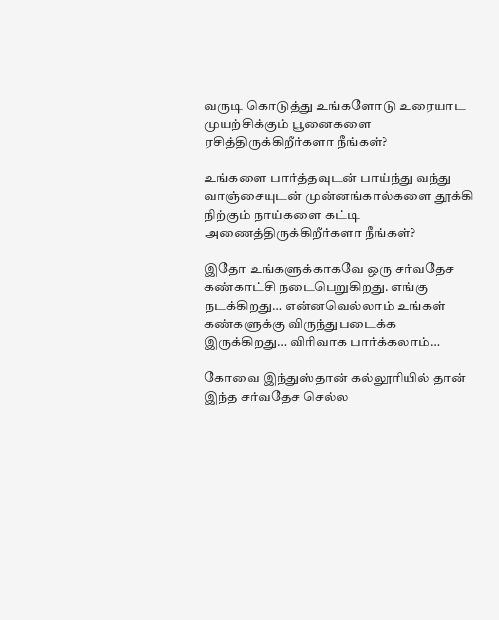வருடி கொடுத்து உங்களோடு உரையாட முயற்சிக்கும் பூனைகளை ரசித்திருக்கிறீர்களா நீங்கள்?

உங்களை பார்த்தவுடன் பாய்ந்து வந்து வாஞ்சையுடன் முன்னங்கால்களை தூக்கி நிற்கும் நாய்களை கட்டி அணைத்திருக்கிறீர்களா நீங்கள்?

இதோ உங்களுக்காகவே ஒரு சர்வதேச கண்காட்சி நடைபெறுகிறது. எங்கு நடக்கிறது… என்னவெல்லாம் உங்கள் கண்களுக்கு விருந்துபடைக்க இருக்கிறது… விரிவாக பார்க்கலாம்…

கோவை இந்துஸ்தான் கல்லூரியில் தான் இந்த சர்வதேச செல்ல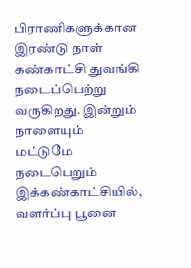பிராணிகளுக்கான இரண்டு நாள் கண்காட்சி துவங்கி நடைப்பெற்று வருகிறது. இன்றும் நாளையும் மட்டுமே நடைபெறும் இக்கண்காட்சியில், வளர்ப்பு பூனை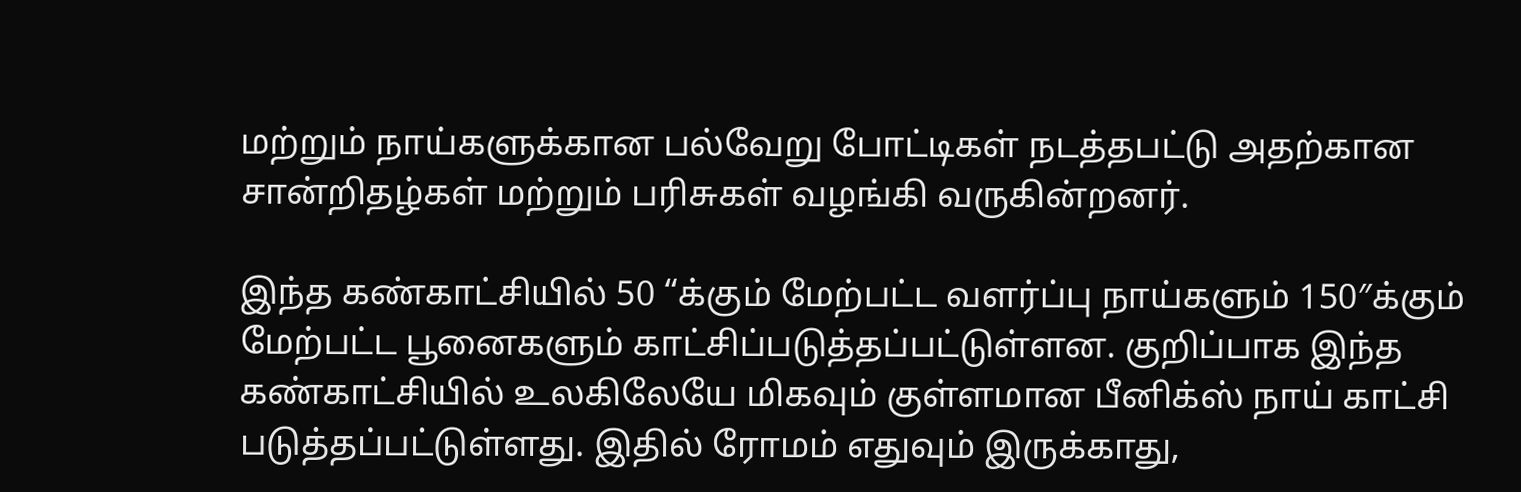மற்றும் நாய்களுக்கான பல்வேறு போட்டிகள் நடத்தபட்டு அதற்கான சான்றிதழ்கள் மற்றும் பரிசுகள் வழங்கி வருகின்றனர்.

இந்த கண்காட்சியில் 50 “க்கும் மேற்பட்ட வளர்ப்பு நாய்களும் 150″க்கும் மேற்பட்ட பூனைகளும் காட்சிப்படுத்தப்பட்டுள்ளன. குறிப்பாக இந்த கண்காட்சியில் உலகிலேயே மிகவும் குள்ளமான பீனிக்ஸ் நாய் காட்சி படுத்தப்பட்டுள்ளது. இதில் ரோமம் எதுவும் இருக்காது,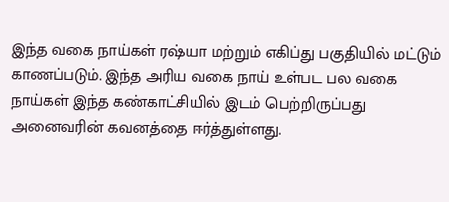இந்த வகை நாய்கள் ரஷ்யா மற்றும் எகிப்து பகுதியில் மட்டும் காணப்படும். இந்த அரிய வகை நாய் உள்பட பல வகை நாய்கள் இந்த கண்காட்சியில் இடம் பெற்றிருப்பது அனைவரின் கவனத்தை ஈர்த்துள்ளது.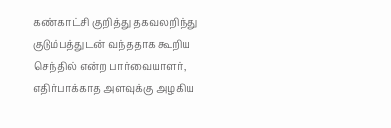கண்காட்சி குறித்து தகவலறிந்து குடும்பத்துடன் வந்ததாக கூறிய செந்தில் என்ற பார்வையாளர், எதிர்பாக்காத அளவுக்கு அழகிய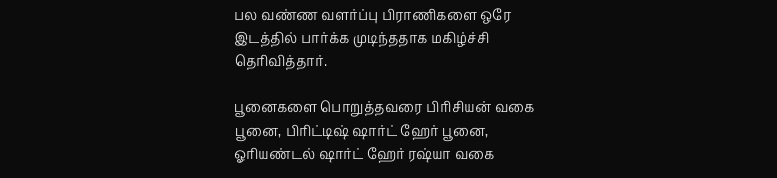பல வண்ண வளர்ப்பு பிராணிகளை ஒரே இடத்தில் பார்க்க முடிந்ததாக மகிழ்ச்சி தெரிவித்தார்.

பூனைகளை பொறுத்தவரை பிரிசியன் வகை பூனை, பிரிட்டிஷ் ஷார்ட் ஹேர் பூனை, ஓரியண்டல் ஷார்ட் ஹேர் ரஷ்யா வகை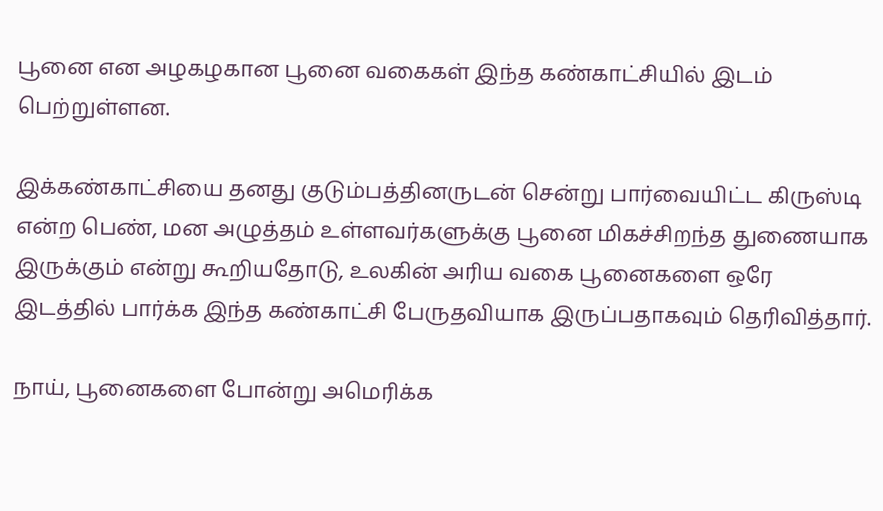பூனை என அழகழகான பூனை வகைகள் இந்த கண்காட்சியில் இடம் பெற்றுள்ளன.

இக்கண்காட்சியை தனது குடும்பத்தினருடன் சென்று பார்வையிட்ட கிருஸ்டி என்ற பெண், மன அழுத்தம் உள்ளவர்களுக்கு பூனை மிகச்சிறந்த துணையாக இருக்கும் என்று கூறியதோடு, உலகின் அரிய வகை பூனைகளை ஒரே இடத்தில் பார்க்க இந்த கண்காட்சி பேருதவியாக இருப்பதாகவும் தெரிவித்தார்.

நாய், பூனைகளை போன்று அமெரிக்க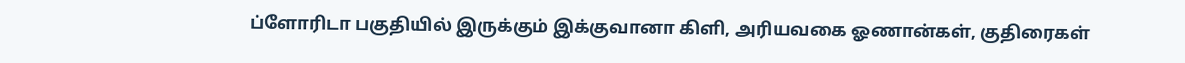ப்ளோரிடா பகுதியில் இருக்கும் இக்குவானா கிளி, அரியவகை ஓணான்கள், குதிரைகள்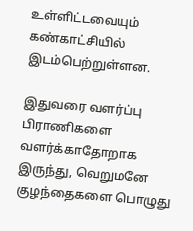உள்ளிட்டவையும் கண்காட்சியில் இடம்பெற்றுள்ளன.

இதுவரை வளர்ப்பு பிராணிகளை வளர்க்காதோறாக இருந்து, வெறுமனே குழந்தைகளை பொழுது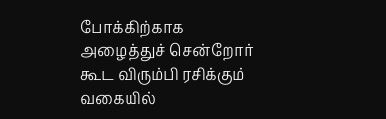போக்கிற்காக அழைத்துச் சென்றோர் கூட விரும்பி ரசிக்கும் வகையில்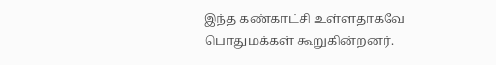இந்த கண்காட்சி உள்ளதாகவே பொதுமக்கள் கூறுகின்றனர்.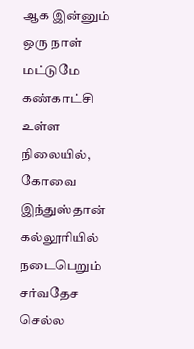ஆக இன்னும் ஒரு நாள் மட்டுமே கண்காட்சி உள்ள நிலையில், கோவை இந்துஸ்தான் கல்லூரியில் நடைபெறும் சர்வதேச செல்ல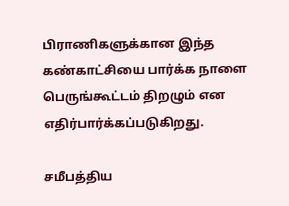பிராணிகளுக்கான இந்த கண்காட்சியை பார்க்க நாளை பெருங்கூட்டம் திறழும் என எதிர்பார்க்கப்படுகிறது.

சமீபத்திய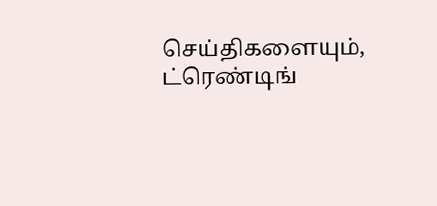செய்திகளையும், ட்ரெண்டிங்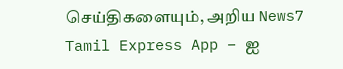செய்திகளையும், அறிய News7 Tamil Express App – ஐ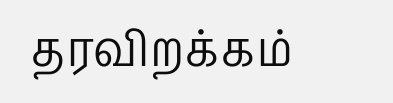தரவிறக்கம்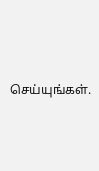செய்யுங்கள்.